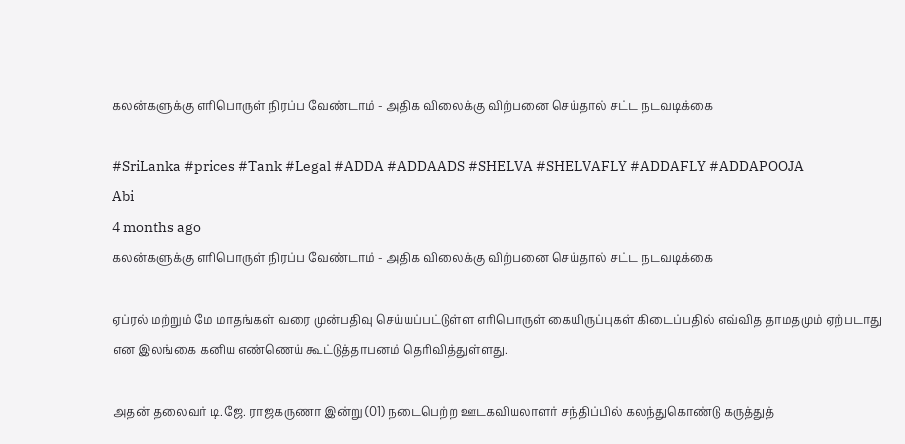கலன்களுக்கு எரிபொருள் நிரப்ப வேண்டாம் - அதிக விலைக்கு விற்பனை செய்தால் சட்ட நடவடிக்கை

#SriLanka #prices #Tank #Legal #ADDA #ADDAADS #SHELVA #SHELVAFLY #ADDAFLY #ADDAPOOJA
Abi
4 months ago
கலன்களுக்கு எரிபொருள் நிரப்ப வேண்டாம் - அதிக விலைக்கு விற்பனை செய்தால் சட்ட நடவடிக்கை

ஏப்ரல் மற்றும் மே மாதங்கள் வரை முன்பதிவு செய்யப்பட்டுள்ள எரிபொருள் கையிருப்புகள் கிடைப்பதில் எவ்வித தாமதமும் ஏற்படாது என இலங்கை கனிய எண்ணெய் கூட்டுத்தாபனம் தெரிவித்துள்ளது.

அதன் தலைவர் டி.ஜே. ராஜகருணா இன்று (01) நடைபெற்ற ஊடகவியலாளர் சந்திப்பில் கலந்துகொண்டு கருத்துத்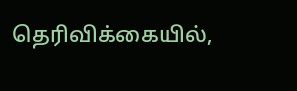தெரிவிக்கையில்,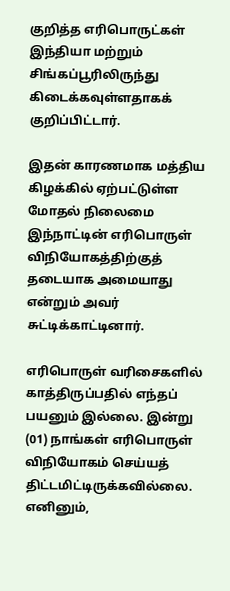குறித்த எரிபொருட்கள் இந்தியா மற்றும் சிங்கப்பூரிலிருந்து கிடைக்கவுள்ளதாகக் குறிப்பிட்டார்.

இதன் காரணமாக மத்திய கிழக்கில் ஏற்பட்டுள்ள மோதல் நிலைமை இந்நாட்டின் எரிபொருள் விநியோகத்திற்குத் தடையாக அமையாது என்றும் அவர் சுட்டிக்காட்டினார்.

எரிபொருள் வரிசைகளில் காத்திருப்பதில் எந்தப் பயனும் இல்லை. இன்று (01) நாங்கள் எரிபொருள் விநியோகம் செய்யத் திட்டமிட்டிருக்கவில்லை. எனினும்,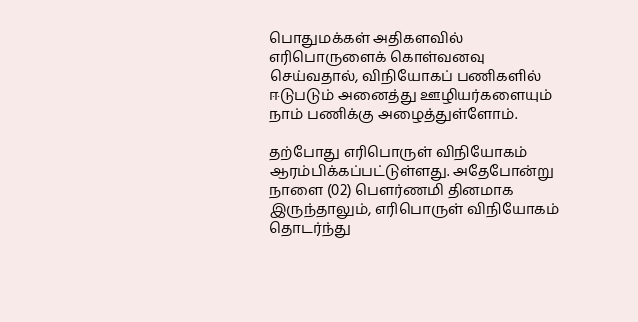பொதுமக்கள் அதிகளவில் எரிபொருளைக் கொள்வனவு செய்வதால், விநியோகப் பணிகளில் ஈடுபடும் அனைத்து ஊழியர்களையும் நாம் பணிக்கு அழைத்துள்ளோம்.

தற்போது எரிபொருள் விநியோகம் ஆரம்பிக்கப்பட்டுள்ளது. அதேபோன்று நாளை (02) பௌர்ணமி தினமாக இருந்தாலும், எரிபொருள் விநியோகம் தொடர்ந்து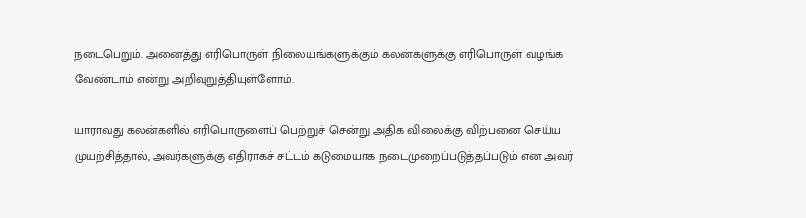நடைபெறும். அனைத்து எரிபொருள் நிலையங்களுக்கும் கலன்களுக்கு எரிபொருள் வழங்க வேண்டாம் என்று அறிவுறுத்தியுள்ளோம்.

யாராவது கலன்களில் எரிபொருளைப் பெற்றுச் சென்று அதிக விலைக்கு விற்பனை செய்ய முயற்சித்தால், அவர்களுக்கு எதிராகச் சட்டம் கடுமையாக நடைமுறைப்படுத்தப்படும் என அவர்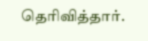தெரிவித்தார்.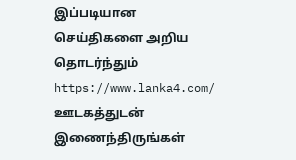இப்படியான செய்திகளை அறிய தொடர்ந்தும் https://www.lanka4.com/ ஊடகத்துடன் இணைந்திருங்கள்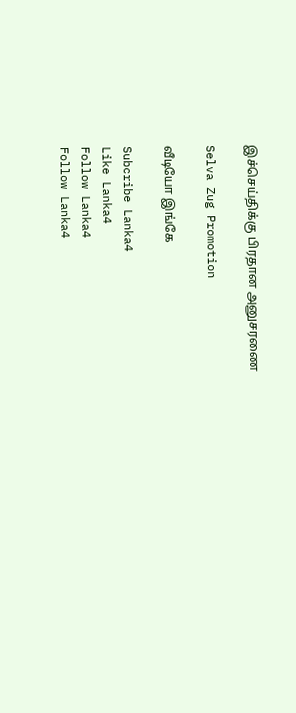இச்செய்திக்கு பிரதான அனுசரணை

Selva Zug Promotion

வீடியோ இங்கே

Subcribe Lanka4
Like Lanka4
Follow Lanka4
Follow Lanka4